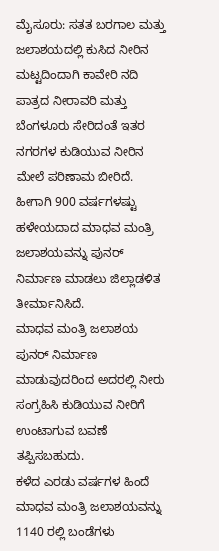ಮೈಸೂರು: ಸತತ ಬರಗಾಲ ಮತ್ತು ಜಲಾಶಯದಲ್ಲಿ ಕುಸಿದ ನೀರಿನ ಮಟ್ಟದಿಂದಾಗಿ ಕಾವೇರಿ ನದಿ ಪಾತ್ರದ ನೀರಾವರಿ ಮತ್ತು ಬೆಂಗಳೂರು ಸೇರಿದಂತೆ ಇತರ ನಗರಗಳ ಕುಡಿಯುವ ನೀರಿನ ಮೇಲೆ ಪರಿಣಾಮ ಬೀರಿದೆ. ಹೀಗಾಗಿ 900 ವರ್ಷಗಳಷ್ಟು ಹಳೇಯದಾದ ಮಾಧವ ಮಂತ್ರಿ ಜಲಾಶಯವನ್ನು ಪುನರ್ ನಿರ್ಮಾಣ ಮಾಡಲು ಜಿಲ್ಲಾಡಳಿತ ತೀರ್ಮಾನಿಸಿದೆ.
ಮಾಧವ ಮಂತ್ರಿ ಜಲಾಶಯ ಪುನರ್ ನಿರ್ಮಾಣ ಮಾಡುವುದರಿಂದ ಅದರಲ್ಲಿ ನೀರು ಸಂಗ್ರಹಿಸಿ ಕುಡಿಯುವ ನೀರಿಗೆ ಉಂಟಾಗುವ ಬವಣೆ ತಪ್ಪಿಸಬಹುದು.
ಕಳೆದ ಎರಡು ವರ್ಷಗಳ ಹಿಂದೆ ಮಾಧವ ಮಂತ್ರಿ ಜಲಾಶಯವನ್ನು 1140 ರಲ್ಲಿ ಬಂಡೆಗಳು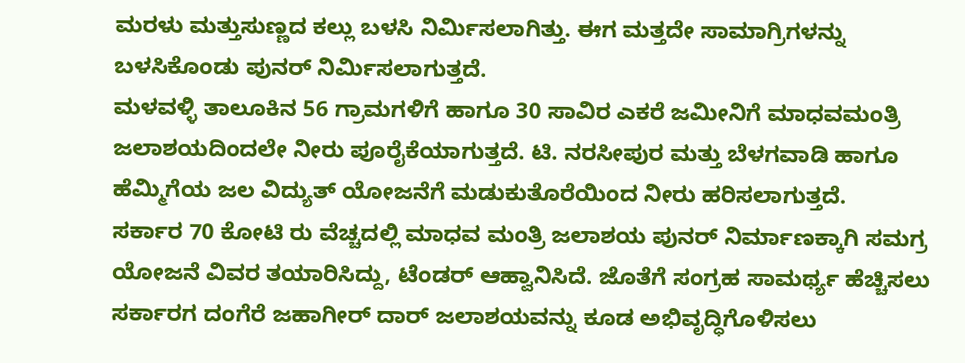ಮರಳು ಮತ್ತುಸುಣ್ಣದ ಕಲ್ಲು ಬಳಸಿ ನಿರ್ಮಿಸಲಾಗಿತ್ತು. ಈಗ ಮತ್ತದೇ ಸಾಮಾಗ್ರಿಗಳನ್ನು ಬಳಸಿಕೊಂಡು ಪುನರ್ ನಿರ್ಮಿಸಲಾಗುತ್ತದೆ.
ಮಳವಳ್ಳಿ ತಾಲೂಕಿನ 56 ಗ್ರಾಮಗಳಿಗೆ ಹಾಗೂ 30 ಸಾವಿರ ಎಕರೆ ಜಮೀನಿಗೆ ಮಾಧವಮಂತ್ರಿ ಜಲಾಶಯದಿಂದಲೇ ನೀರು ಪೂರೈಕೆಯಾಗುತ್ತದೆ. ಟಿ. ನರಸೀಪುರ ಮತ್ತು ಬೆಳಗವಾಡಿ ಹಾಗೂ ಹೆಮ್ಮಿಗೆಯ ಜಲ ವಿದ್ಯುತ್ ಯೋಜನೆಗೆ ಮಡುಕುತೊರೆಯಿಂದ ನೀರು ಹರಿಸಲಾಗುತ್ತದೆ.
ಸರ್ಕಾರ 70 ಕೋಟಿ ರು ವೆಚ್ಚದಲ್ಲಿ ಮಾಧವ ಮಂತ್ರಿ ಜಲಾಶಯ ಪುನರ್ ನಿರ್ಮಾಣಕ್ಕಾಗಿ ಸಮಗ್ರ ಯೋಜನೆ ವಿವರ ತಯಾರಿಸಿದ್ದು, ಟೆಂಡರ್ ಆಹ್ವಾನಿಸಿದೆ. ಜೊತೆಗೆ ಸಂಗ್ರಹ ಸಾಮರ್ಥ್ಯ ಹೆಚ್ಚಿಸಲು ಸರ್ಕಾರಗ ದಂಗೆರೆ ಜಹಾಗೀರ್ ದಾರ್ ಜಲಾಶಯವನ್ನು ಕೂಡ ಅಭಿವೃದ್ಧಿಗೊಳಿಸಲು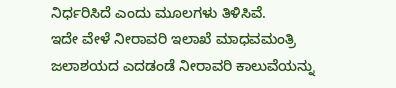ನಿರ್ಧರಿಸಿದೆ ಎಂದು ಮೂಲಗಳು ತಿಳಿಸಿವೆ.
ಇದೇ ವೇಳೆ ನೀರಾವರಿ ಇಲಾಖೆ ಮಾಧವಮಂತ್ರಿ ಜಲಾಶಯದ ಎದಡಂಡೆ ನೀರಾವರಿ ಕಾಲುವೆಯನ್ನು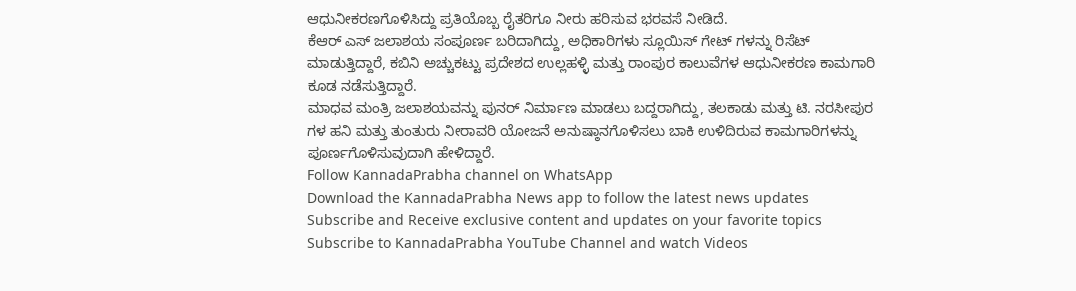ಆಧುನೀಕರಣಗೊಳಿಸಿದ್ದು ಪ್ರತಿಯೊಬ್ಬ ರೈತರಿಗೂ ನೀರು ಹರಿಸುವ ಭರವಸೆ ನೀಡಿದೆ.
ಕೆಆರ್ ಎಸ್ ಜಲಾಶಯ ಸಂಪೂರ್ಣ ಬರಿದಾಗಿದ್ದು, ಅಧಿಕಾರಿಗಳು ಸ್ಲೂಯಿಸ್ ಗೇಟ್ ಗಳನ್ನು ರಿಸೆಟ್ ಮಾಡುತ್ತಿದ್ದಾರೆ, ಕಬಿನಿ ಅಚ್ಚುಕಟ್ಟು ಪ್ರದೇಶದ ಉಲ್ಲಹಳ್ಳಿ ಮತ್ತು ರಾಂಪುರ ಕಾಲುವೆಗಳ ಆಧುನೀಕರಣ ಕಾಮಗಾರಿ ಕೂಡ ನಡೆಸುತ್ತಿದ್ದಾರೆ.
ಮಾಧವ ಮಂತ್ರಿ ಜಲಾಶಯವನ್ನು ಪುನರ್ ನಿರ್ಮಾಣ ಮಾಡಲು ಬದ್ದರಾಗಿದ್ದು, ತಲಕಾಡು ಮತ್ತು ಟಿ. ನರಸೀಪುರ ಗಳ ಹನಿ ಮತ್ತು ತುಂತುರು ನೀರಾವರಿ ಯೋಜನೆ ಅನುಷ್ಠಾನಗೊಳಿಸಲು ಬಾಕಿ ಉಳಿದಿರುವ ಕಾಮಗಾರಿಗಳನ್ನು ಪೂರ್ಣಗೊಳಿಸುವುದಾಗಿ ಹೇಳಿದ್ದಾರೆ.
Follow KannadaPrabha channel on WhatsApp
Download the KannadaPrabha News app to follow the latest news updates
Subscribe and Receive exclusive content and updates on your favorite topics
Subscribe to KannadaPrabha YouTube Channel and watch Videos